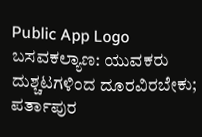Public App Logo
ಬಸವಕಲ್ಯಾಣ: ಯುವಕರು ದುಶ್ಚಟಗಳಿಂದ ದೂರವಿರಬೇಕು; ಪರ್ತಾಪುರ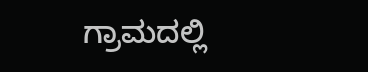ಗ್ರಾಮದಲ್ಲಿ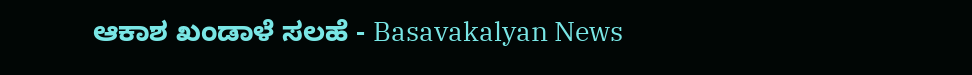ಆಕಾಶ ಖಂಡಾಳೆ ಸಲಹೆ - Basavakalyan News